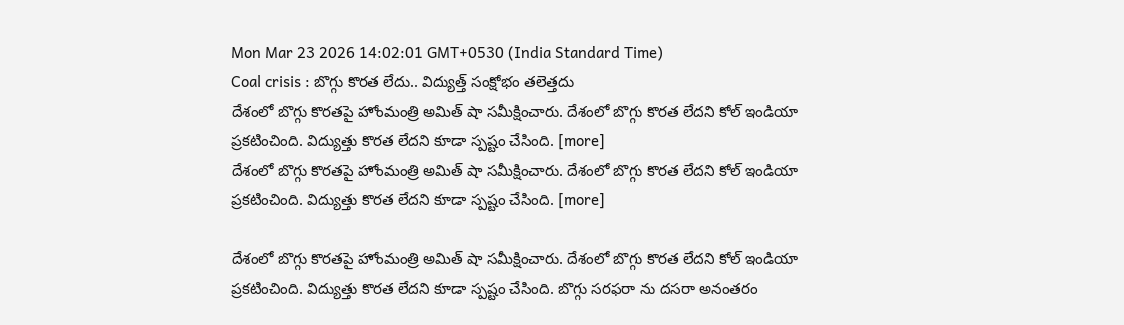Mon Mar 23 2026 14:02:01 GMT+0530 (India Standard Time)
Coal crisis : బొగ్గు కొరత లేదు.. విద్యుత్త్ సంక్షోభం తలెత్తదు
దేశంలో బొగ్గు కొరతపై హోంమంత్రి అమిత్ షా సమీక్షించారు. దేశంలో బొగ్గు కొరత లేదని కోల్ ఇండియా ప్రకటించింది. విద్యుత్తు కొరత లేదని కూడా స్పష్టం చేసింది. [more]
దేశంలో బొగ్గు కొరతపై హోంమంత్రి అమిత్ షా సమీక్షించారు. దేశంలో బొగ్గు కొరత లేదని కోల్ ఇండియా ప్రకటించింది. విద్యుత్తు కొరత లేదని కూడా స్పష్టం చేసింది. [more]

దేశంలో బొగ్గు కొరతపై హోంమంత్రి అమిత్ షా సమీక్షించారు. దేశంలో బొగ్గు కొరత లేదని కోల్ ఇండియా ప్రకటించింది. విద్యుత్తు కొరత లేదని కూడా స్పష్టం చేసింది. బొగ్గు సరఫరా ను దసరా అనంతరం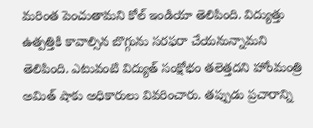మరింత పెంచుతామని కోల్ ఇండియా తెలిపింది. విద్యుత్తు ఉత్పత్తికి కావాల్సిన బొగ్గును సరఫరా చేయనున్నామని తెలిపింది. ఎటువంటి విద్యుత్ సంక్షోభం తలెత్తదని హోంమంత్రి అమిత్ షాకు అధికారులు వివరించారు. తప్పుడు ప్రచారాన్ని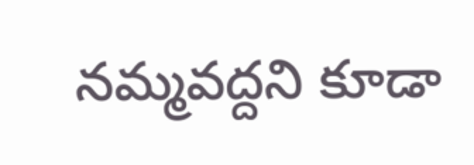నమ్మవద్దని కూడా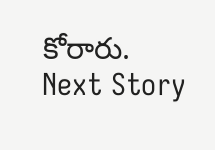కోరారు.
Next Story